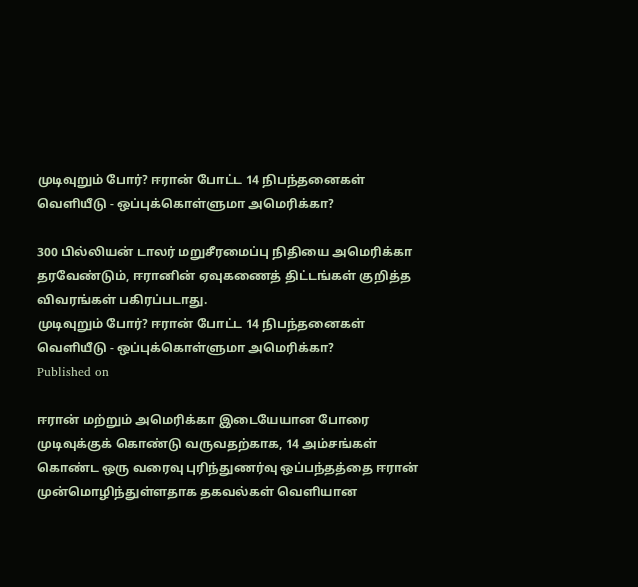முடிவுறும் போர்? ஈரான் போட்ட 14 நிபந்தனைகள் வெளியீடு - ஒப்புக்கொள்ளுமா அமெரிக்கா?

300 பில்லியன் டாலர் மறுசீரமைப்பு நிதியை அமெரிக்கா தரவேண்டும், ஈரானின் ஏவுகணைத் திட்டங்கள் குறித்த விவரங்கள் பகிரப்படாது.
முடிவுறும் போர்? ஈரான் போட்ட 14 நிபந்தனைகள் வெளியீடு - ஒப்புக்கொள்ளுமா அமெரிக்கா?
Published on

ஈரான் மற்றும் அமெரிக்கா இடையேயான போரை முடிவுக்குக் கொண்டு வருவதற்காக, 14 அம்சங்கள் கொண்ட ஒரு வரைவு புரிந்துணர்வு ஒப்பந்தத்தை ஈரான் முன்மொழிந்துள்ளதாக தகவல்கள் வெளியான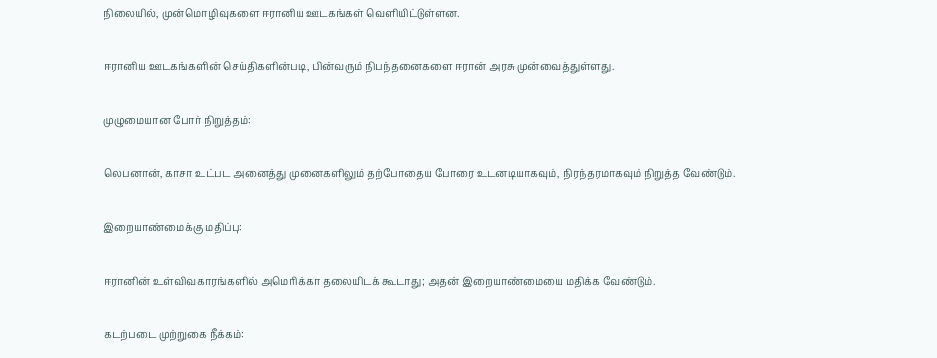நிலையில், முன்மொழிவுகளை ஈரானிய ஊடகங்கள் வெளியிட்டுள்ளன.

ஈரானிய ஊடகங்களின் செய்திகளின்படி, பின்வரும் நிபந்தனைகளை ஈரான் அரசு முன்வைத்துள்ளது.

முழுமையான போர் நிறுத்தம்:

லெபனான், காசா உட்பட அனைத்து முனைகளிலும் தற்போதைய போரை உடனடியாகவும், நிரந்தரமாகவும் நிறுத்த வேண்டும்.

இறையாண்மைக்கு மதிப்பு:

ஈரானின் உள்விவகாரங்களில் அமெரிக்கா தலையிடக் கூடாது; அதன் இறையாண்மையை மதிக்க வேண்டும்.

கடற்படை முற்றுகை நீக்கம்: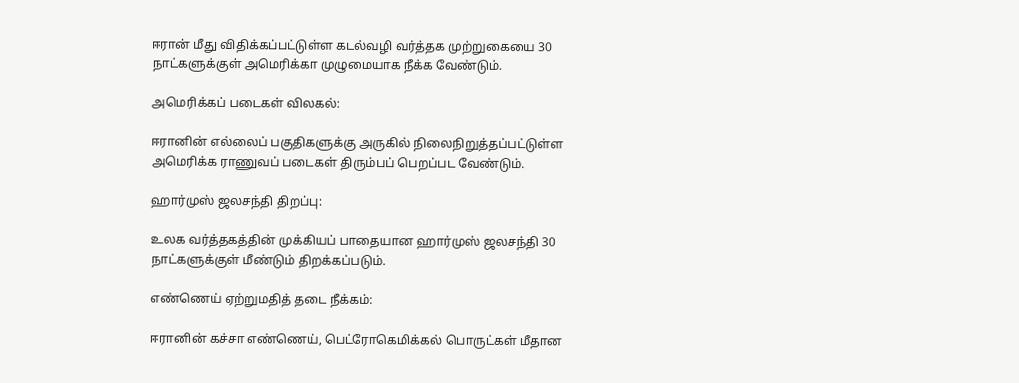ஈரான் மீது விதிக்கப்பட்டுள்ள கடல்வழி வர்த்தக முற்றுகையை 30 நாட்களுக்குள் அமெரிக்கா முழுமையாக நீக்க வேண்டும்.

அமெரிக்கப் படைகள் விலகல்:

ஈரானின் எல்லைப் பகுதிகளுக்கு அருகில் நிலைநிறுத்தப்பட்டுள்ள அமெரிக்க ராணுவப் படைகள் திரும்பப் பெறப்பட வேண்டும்.

ஹார்முஸ் ஜலசந்தி திறப்பு:

உலக வர்த்தகத்தின் முக்கியப் பாதையான ஹார்முஸ் ஜலசந்தி 30 நாட்களுக்குள் மீண்டும் திறக்கப்படும்.

எண்ணெய் ஏற்றுமதித் தடை நீக்கம்:

ஈரானின் கச்சா எண்ணெய், பெட்ரோகெமிக்கல் பொருட்கள் மீதான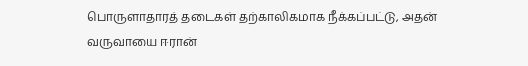பொருளாதாரத் தடைகள் தற்காலிகமாக நீக்கப்பட்டு, அதன் வருவாயை ஈரான்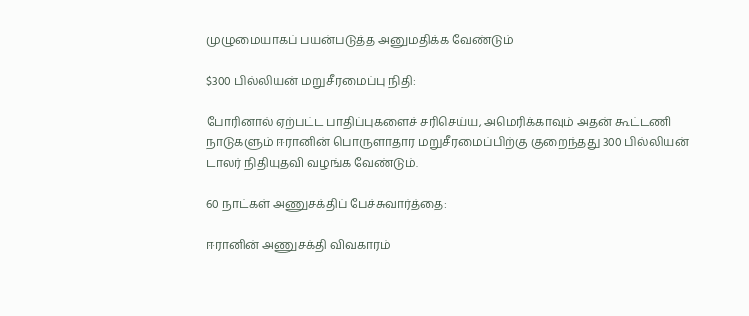முழுமையாகப் பயன்படுத்த அனுமதிக்க வேண்டும்

$300 பில்லியன் மறுசீரமைப்பு நிதி:

போரினால் ஏற்பட்ட பாதிப்புகளைச் சரிசெய்ய, அமெரிக்காவும் அதன் கூட்டணி நாடுகளும் ஈரானின் பொருளாதார மறுசீரமைப்பிற்கு குறைந்தது 300 பில்லியன் டாலர் நிதியுதவி வழங்க வேண்டும்.

60 நாட்கள் அணுசக்திப் பேச்சுவார்த்தை:

ஈரானின் அணுசக்தி விவகாரம்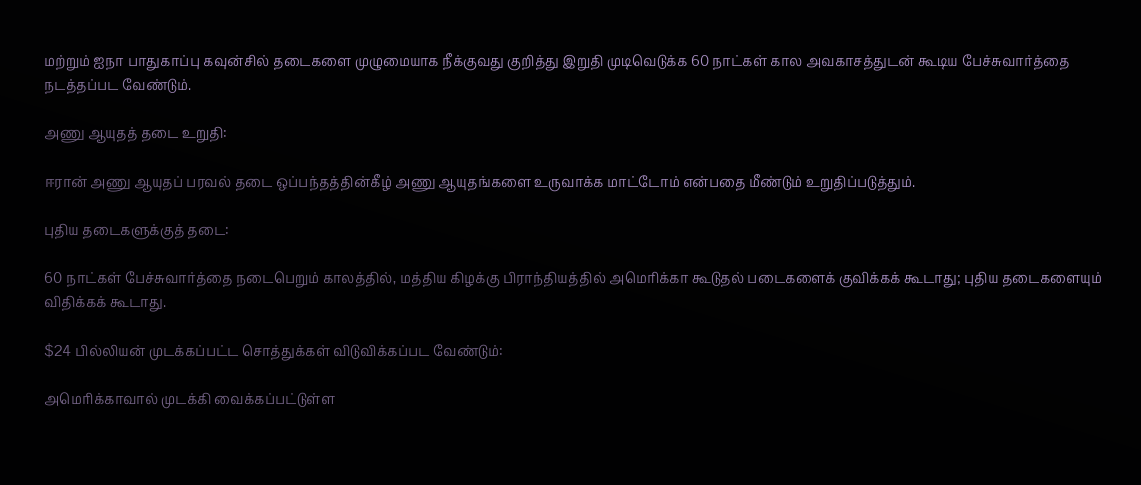மற்றும் ஐநா பாதுகாப்பு கவுன்சில் தடைகளை முழுமையாக நீக்குவது குறித்து இறுதி முடிவெடுக்க 60 நாட்கள் கால அவகாசத்துடன் கூடிய பேச்சுவார்த்தை நடத்தப்பட வேண்டும்.

அணு ஆயுதத் தடை உறுதி:

ஈரான் அணு ஆயுதப் பரவல் தடை ஒப்பந்தத்தின்கீழ் அணு ஆயுதங்களை உருவாக்க மாட்டோம் என்பதை மீண்டும் உறுதிப்படுத்தும்.

புதிய தடைகளுக்குத் தடை:

60 நாட்கள் பேச்சுவார்த்தை நடைபெறும் காலத்தில், மத்திய கிழக்கு பிராந்தியத்தில் அமெரிக்கா கூடுதல் படைகளைக் குவிக்கக் கூடாது; புதிய தடைகளையும் விதிக்கக் கூடாது.

$24 பில்லியன் முடக்கப்பட்ட சொத்துக்கள் விடுவிக்கப்பட வேண்டும்:

அமெரிக்காவால் முடக்கி வைக்கப்பட்டுள்ள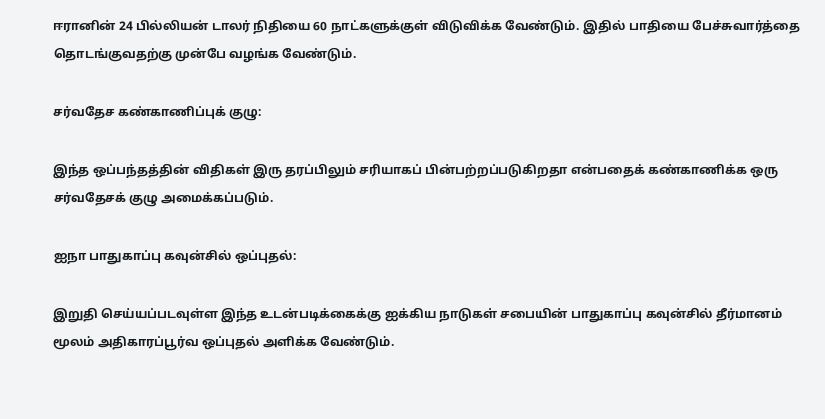ஈரானின் 24 பில்லியன் டாலர் நிதியை 60 நாட்களுக்குள் விடுவிக்க வேண்டும். இதில் பாதியை பேச்சுவார்த்தை தொடங்குவதற்கு முன்பே வழங்க வேண்டும்.

சர்வதேச கண்காணிப்புக் குழு:

இந்த ஒப்பந்தத்தின் விதிகள் இரு தரப்பிலும் சரியாகப் பின்பற்றப்படுகிறதா என்பதைக் கண்காணிக்க ஒரு சர்வதேசக் குழு அமைக்கப்படும்.

ஐநா பாதுகாப்பு கவுன்சில் ஒப்புதல்:

இறுதி செய்யப்படவுள்ள இந்த உடன்படிக்கைக்கு ஐக்கிய நாடுகள் சபையின் பாதுகாப்பு கவுன்சில் தீர்மானம் மூலம் அதிகாரப்பூர்வ ஒப்புதல் அளிக்க வேண்டும்.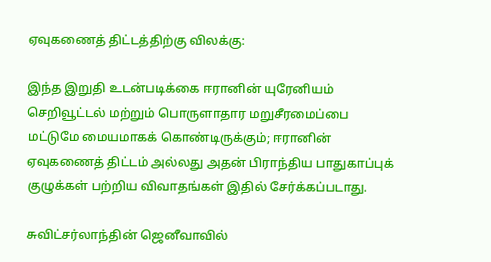ஏவுகணைத் திட்டத்திற்கு விலக்கு:

இந்த இறுதி உடன்படிக்கை ஈரானின் யுரேனியம் செறிவூட்டல் மற்றும் பொருளாதார மறுசீரமைப்பை மட்டுமே மையமாகக் கொண்டிருக்கும்; ஈரானின் ஏவுகணைத் திட்டம் அல்லது அதன் பிராந்திய பாதுகாப்புக் குழுக்கள் பற்றிய விவாதங்கள் இதில் சேர்க்கப்படாது.

சுவிட்சர்லாந்தின் ஜெனீவாவில்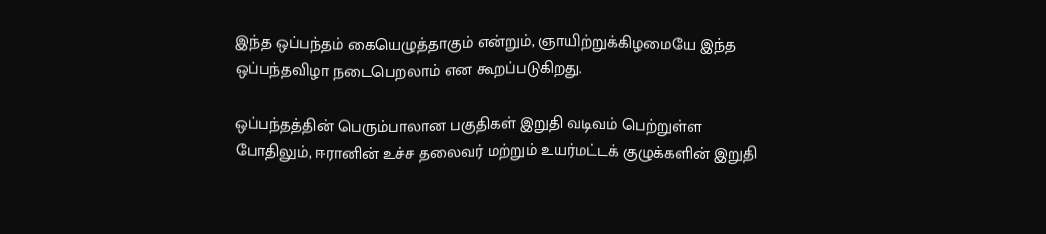இந்த ஒப்பந்தம் கையெழுத்தாகும் என்றும், ஞாயிற்றுக்கிழமையே இந்த ஒப்பந்தவிழா நடைபெறலாம் என கூறப்படுகிறது.

ஒப்பந்தத்தின் பெரும்பாலான பகுதிகள் இறுதி வடிவம் பெற்றுள்ள போதிலும், ஈரானின் உச்ச தலைவர் மற்றும் உயர்மட்டக் குழுக்களின் இறுதி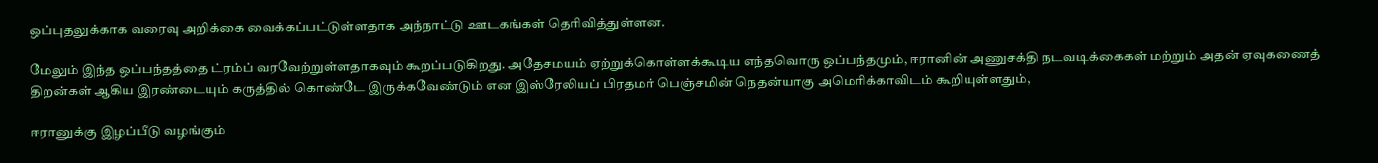ஒப்புதலுக்காக வரைவு அறிக்கை வைக்கப்பட்டுள்ளதாக அந்நாட்டு ஊடகங்கள் தெரிவித்துள்ளன.

மேலும் இந்த ஒப்பந்தத்தை ட்ரம்ப் வரவேற்றுள்ளதாகவும் கூறப்படுகிறது. அதேசமயம் ஏற்றுக்கொள்ளக்கூடிய எந்தவொரு ஒப்பந்தமும், ஈரானின் அணுசக்தி நடவடிக்கைகள் மற்றும் அதன் ஏவுகணைத் திறன்கள் ஆகிய இரண்டையும் கருத்தில் கொண்டே இருக்கவேண்டும் என இஸ்ரேலியப் பிரதமர் பெஞ்சமின் நெதன்யாகு அமெரிக்காவிடம் கூறியுள்ளதும்,

ஈரானுக்கு இழப்பீடு வழங்கும்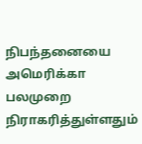நிபந்தனையை அமெரிக்கா பலமுறை நிராகரித்துள்ளதும்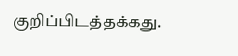குறிப்பிடத்தக்கது.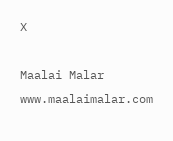X

Maalai Malar
www.maalaimalar.com